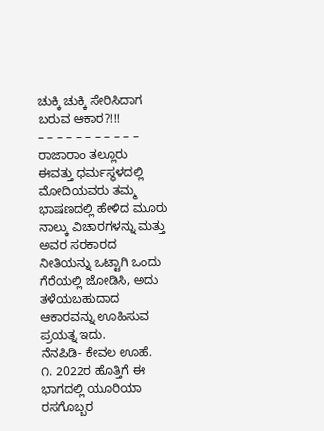ಚುಕ್ಕಿ ಚುಕ್ಕಿ ಸೇರಿಸಿದಾಗ ಬರುವ ಆಕಾರ?!!!
– – – – – – – – – – –
ರಾಜಾರಾಂ ತಲ್ಲೂರು
ಈವತ್ತು ಧರ್ಮಸ್ಥಳದಲ್ಲಿ ಮೋದಿಯವರು ತಮ್ಮ ಭಾಷಣದಲ್ಲಿ ಹೇಳಿದ ಮೂರು ನಾಲ್ಕು ವಿಚಾರಗಳನ್ನು ಮತ್ತು ಅವರ ಸರಕಾರದ ನೀತಿಯನ್ನು ಒಟ್ಟಾಗಿ ಒಂದು ಗೆರೆಯಲ್ಲಿ ಜೋಡಿಸಿ, ಅದು ತಳೆಯಬಹುದಾದ ಆಕಾರವನ್ನು ಊಹಿಸುವ ಪ್ರಯತ್ನ ಇದು.
ನೆನಪಿಡಿ- ಕೇವಲ ಊಹೆ.
೧. 2022ರ ಹೊತ್ತಿಗೆ ಈ ಭಾಗದಲ್ಲಿ ಯೂರಿಯಾ ರಸಗೊಬ್ಬರ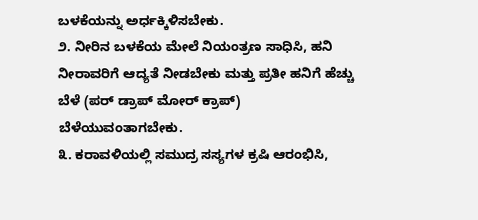ಬಳಕೆಯನ್ನು ಅರ್ಧಕ್ಕಿಳಿಸಬೇಕು.
೨. ನೀರಿನ ಬಳಕೆಯ ಮೇಲೆ ನಿಯಂತ್ರಣ ಸಾಧಿಸಿ, ಹನಿ ನೀರಾವರಿಗೆ ಆದ್ಯತೆ ನೀಡಬೇಕು ಮತ್ತು ಪ್ರತೀ ಹನಿಗೆ ಹೆಚ್ಚು ಬೆಳೆ (ಪರ್ ಡ್ರಾಪ್ ಮೋರ್ ಕ್ರಾಪ್) ಬೆಳೆಯುವಂತಾಗಬೇಕು.
೩. ಕರಾವಳಿಯಲ್ಲಿ ಸಮುದ್ರ ಸಸ್ಯಗಳ ಕ್ರಷಿ ಆರಂಭಿಸಿ,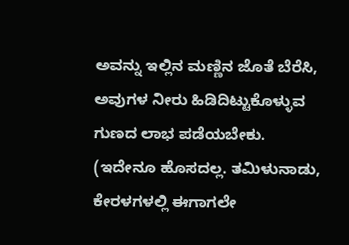ಅವನ್ನು ಇಲ್ಲಿನ ಮಣ್ಣಿನ ಜೊತೆ ಬೆರೆಸಿ, ಅವುಗಳ ನೀರು ಹಿಡಿದಿಟ್ಟುಕೊಳ್ಳುವ ಗುಣದ ಲಾಭ ಪಡೆಯಬೇಕು. (ಇದೇನೂ ಹೊಸದಲ್ಲ. ತಮಿಳುನಾಡು, ಕೇರಳಗಳಲ್ಲಿ ಈಗಾಗಲೇ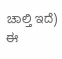ಚಾಲ್ತಿ ಇದೆ)
ಈ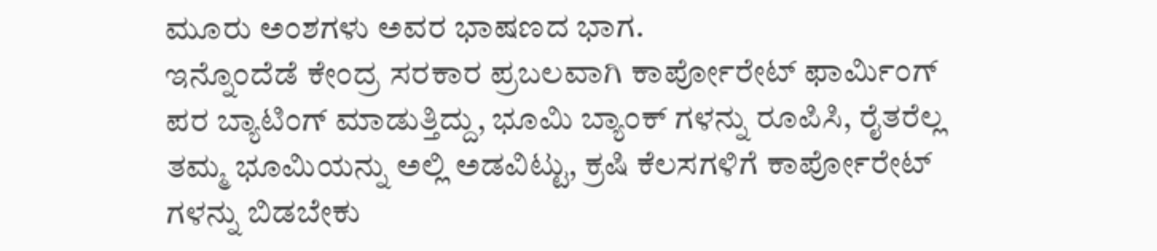ಮೂರು ಅಂಶಗಳು ಅವರ ಭಾಷಣದ ಭಾಗ.
ಇನ್ನೊಂದೆಡೆ ಕೇಂದ್ರ ಸರಕಾರ ಪ್ರಬಲವಾಗಿ ಕಾರ್ಪೋರೇಟ್ ಫಾರ್ಮಿಂಗ್ ಪರ ಬ್ಯಾಟಿಂಗ್ ಮಾಡುತ್ತಿದ್ದು, ಭೂಮಿ ಬ್ಯಾಂಕ್ ಗಳನ್ನು ರೂಪಿಸಿ, ರೈತರೆಲ್ಲ ತಮ್ಮ ಭೂಮಿಯನ್ನು ಅಲ್ಲಿ ಅಡವಿಟ್ಟು, ಕ್ರಷಿ ಕೆಲಸಗಳಿಗೆ ಕಾರ್ಪೋರೇಟ್ ಗಳನ್ನು ಬಿಡಬೇಕು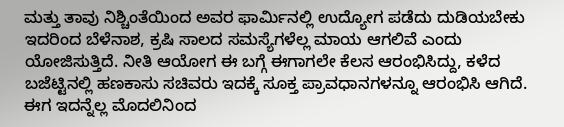ಮತ್ತು ತಾವು ನಿಶ್ಚಿಂತೆಯಿಂದ ಅವರ ಫಾರ್ಮಿನಲ್ಲಿ ಉದ್ಯೋಗ ಪಡೆದು ದುಡಿಯಬೇಕು ಇದರಿಂದ ಬೆಳೆನಾಶ, ಕ್ರಷಿ ಸಾಲದ ಸಮಸ್ಯೆಗಳೆಲ್ಲ ಮಾಯ ಆಗಲಿವೆ ಎಂದು ಯೋಜಿಸುತ್ತಿದೆ. ನೀತಿ ಆಯೋಗ ಈ ಬಗ್ಗೆ ಈಗಾಗಲೇ ಕೆಲಸ ಆರಂಭಿಸಿದ್ದು, ಕಳೆದ ಬಜೆಟ್ಟಿನಲ್ಲಿ ಹಣಕಾಸು ಸಚಿವರು ಇದಕ್ಕೆ ಸೂಕ್ತ ಪ್ರಾವಧಾನಗಳನ್ನೂ ಆರಂಭಿಸಿ ಆಗಿದೆ.
ಈಗ ಇದನ್ನೆಲ್ಲ ಮೊದಲಿನಿಂದ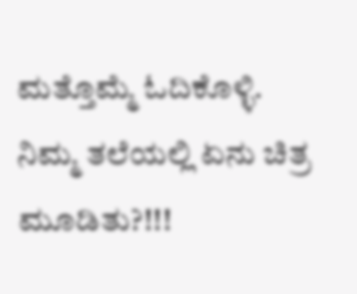ಮತ್ತೊಮ್ಮೆ ಓದಿಕೊಳ್ಳಿ.
ನಿಮ್ಮ ತಲೆಯಲ್ಲಿ ಏನು ಚಿತ್ರ ಮೂಡಿತು?!!!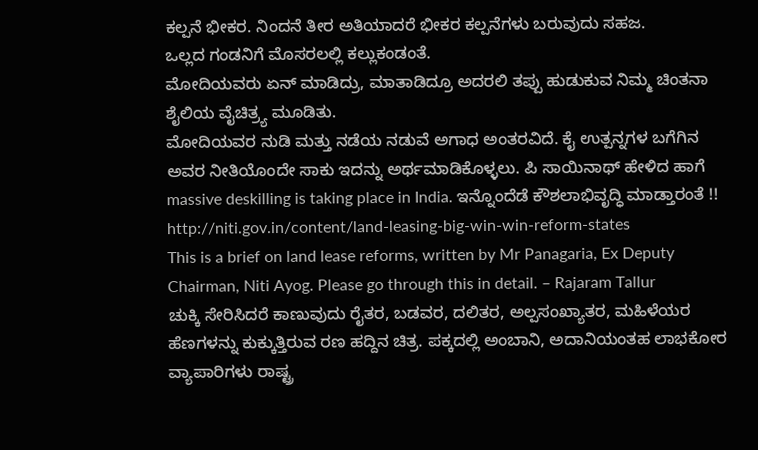ಕಲ್ಪನೆ ಭೀಕರ. ನಿಂದನೆ ತೀರ ಅತಿಯಾದರೆ ಭೀಕರ ಕಲ್ಪನೆಗಳು ಬರುವುದು ಸಹಜ.
ಒಲ್ಲದ ಗಂಡನಿಗೆ ಮೊಸರಲಲ್ಲಿ ಕಲ್ಲುಕಂಡಂತೆ.
ಮೋದಿಯವರು ಏನ್ ಮಾಡಿದ್ರು, ಮಾತಾಡಿದ್ರೂ ಅದರಲಿ ತಪ್ಪು ಹುಡುಕುವ ನಿಮ್ಮ ಚಿಂತನಾ ಶೈಲಿಯ ವೈಚಿತ್ರ್ಯ ಮೂಡಿತು.
ಮೋದಿಯವರ ನುಡಿ ಮತ್ತು ನಡೆಯ ನಡುವೆ ಅಗಾಧ ಅಂತರವಿದೆ. ಕೈ ಉತ್ಪನ್ನಗಳ ಬಗೆಗಿನ ಅವರ ನೀತಿಯೊಂದೇ ಸಾಕು ಇದನ್ನು ಅರ್ಥಮಾಡಿಕೊಳ್ಳಲು. ಪಿ ಸಾಯಿನಾಥ್ ಹೇಳಿದ ಹಾಗೆ massive deskilling is taking place in India. ಇನ್ನೊಂದೆಡೆ ಕೌಶಲಾಭಿವೃದ್ಧಿ ಮಾಡ್ತಾರಂತೆ !!
http://niti.gov.in/content/land-leasing-big-win-win-reform-states
This is a brief on land lease reforms, written by Mr Panagaria, Ex Deputy Chairman, Niti Ayog. Please go through this in detail. – Rajaram Tallur
ಚುಕ್ಕಿ ಸೇರಿಸಿದರೆ ಕಾಣುವುದು ರೈತರ, ಬಡವರ, ದಲಿತರ, ಅಲ್ಪಸಂಖ್ಯಾತರ, ಮಹಿಳೆಯರ ಹೆಣಗಳನ್ನು ಕುಕ್ಕುತ್ತಿರುವ ರಣ ಹದ್ದಿನ ಚಿತ್ರ. ಪಕ್ಕದಲ್ಲಿ ಅಂಬಾನಿ, ಅದಾನಿಯಂತಹ ಲಾಭಕೋರ ವ್ಯಾಪಾರಿಗಳು ರಾಷ್ಟ್ರ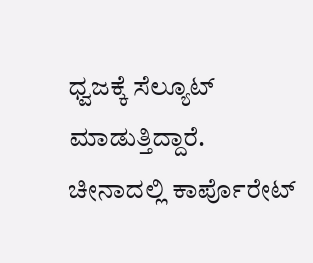ಧ್ವಜಕ್ಕೆ ಸೆಲ್ಯೂಟ್ ಮಾಡುತ್ತಿದ್ದಾರೆ.
ಚೀನಾದಲ್ಲಿ ಕಾರ್ಪೊರೇಟ್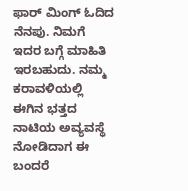ಫಾರ್ ಮಿಂಗ್ ಓದಿದ ನೆನಪು. ನಿಮಗೆ ಇದರ ಬಗ್ಗೆ ಮಾಹಿತಿ ಇರಬಹುದು. ನಮ್ಮ ಕರಾವಳಿಯಲ್ಲಿ ಈಗಿನ ಭತ್ತದ ನಾಟಿಯ ಅವ್ಯವಸ್ಥೆ ನೋಡಿದಾಗ ಈ ಬಂದರೆ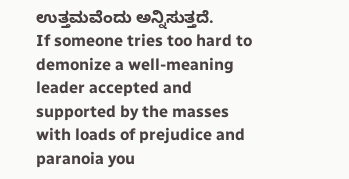ಉತ್ತಮವೆಂದು ಅನ್ನಿಸುತ್ತದೆ.
If someone tries too hard to demonize a well-meaning leader accepted and supported by the masses with loads of prejudice and paranoia you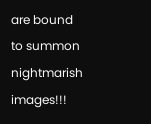are bound to summon nightmarish images!!!